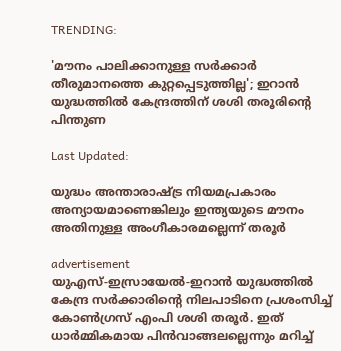TRENDING:

'മൗനം പാലിക്കാനുള്ള സർക്കാർ തീരുമാനത്തെ കുറ്റപ്പെടുത്തില്ല'; ഇറാൻ യുദ്ധത്തിൽ കേന്ദ്രത്തിന് ശശി തരൂരിന്റെ പിന്തുണ

Last Updated:

യുദ്ധം അന്താരാഷ്ട്ര നിയമപ്രകാരം അന്യായമാണെങ്കിലും ഇന്ത്യയുടെ മൗനം അതിനുള്ള അംഗീകാരമല്ലെന്ന് തരൂർ

advertisement
യുഎസ്-ഇസ്രായേൽ-ഇറാൻ യുദ്ധത്തിൽ കേന്ദ്ര സർക്കാരിന്റെ നിലപാടിനെ പ്രശംസിച്ച് കോൺഗ്രസ് എംപി ശശി തരൂർ. ഇത് ധാർമ്മികമായ പിൻവാങ്ങലല്ലെന്നും മറിച്ച്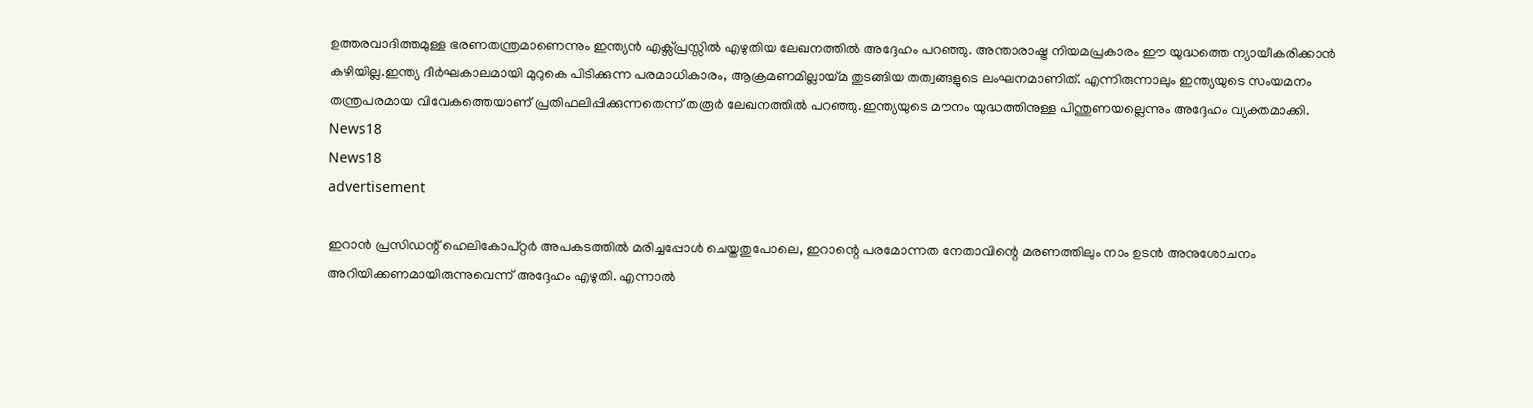ഉത്തരവാദിത്തമുള്ള ഭരണതന്ത്രമാണെന്നും ഇന്ത്യൻ എക്സ്പ്രസ്സിൽ എഴുതിയ ലേഖനത്തിൽ അദ്ദേഹം പറഞ്ഞു. അന്താരാഷ്ട്ര നിയമപ്രകാരം ഈ യുദ്ധത്തെ ന്യായീകരിക്കാൻ കഴിയില്ല.ഇന്ത്യ ദീർഘകാലമായി മുറുകെ പിടിക്കുന്ന പരമാധികാരം, ആക്രമണമില്ലായ്മ തുടങ്ങിയ തത്വങ്ങളുടെ ലംഘനമാണിത്. എന്നിരുന്നാലും ഇന്ത്യയുടെ സംയമനം തന്ത്രപരമായ വിവേകത്തെയാണ് പ്രതിഫലിപ്പിക്കുന്നതെന്ന് തരൂർ ലേഖനത്തിൽ പറഞ്ഞു.ഇന്ത്യയുടെ മൗനം യുദ്ധത്തിനുള്ള പിന്തുണയല്ലെന്നും അദ്ദേഹം വ്യക്തമാക്കി.
News18
News18
advertisement

ഇറാൻ പ്രസിഡന്റ് ഹെലികോപ്റ്റർ അപകടത്തിൽ മരിച്ചപ്പോൾ ചെയ്തതുപോലെ, ഇറാന്റെ പരമോന്നത നേതാവിന്റെ മരണത്തിലും നാം ഉടൻ അനുശോചനം അറിയിക്കണമായിരുന്നുവെന്ന് അദ്ദേഹം എഴുതി. എന്നാൽ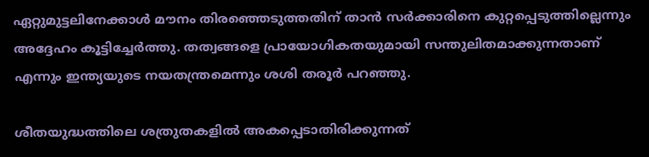ഏറ്റുമുട്ടലിനേക്കാൾ മൗനം തിരഞ്ഞെടുത്തതിന് താൻ സർക്കാരിനെ കുറ്റപ്പെടുത്തില്ലെന്നും അദ്ദേഹം കൂട്ടിച്ചേർത്തു. തത്വങ്ങളെ പ്രായോഗികതയുമായി സന്തുലിതമാക്കുന്നതാണ് എന്നും ഇന്ത്യയുടെ നയതന്ത്രമെന്നും ശശി തരൂർ പറഞ്ഞു.

ശീതയുദ്ധത്തിലെ ശത്രുതകളിൽ അകപ്പെടാതിരിക്കുന്നത്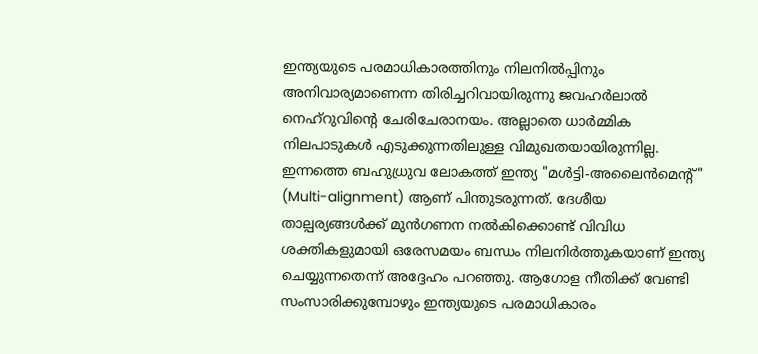ഇന്ത്യയുടെ പരമാധികാരത്തിനും നിലനിൽപ്പിനും അനിവാര്യമാണെന്ന തിരിച്ചറിവായിരുന്നു ജവഹർലാൽ നെഹ്‌റുവിന്റെ ചേരിചേരാനയം. അല്ലാതെ ധാർമ്മിക നിലപാടുകൾ എടുക്കുന്നതിലുള്ള വിമുഖതയായിരുന്നില്ല. ഇന്നത്തെ ബഹുധ്രുവ ലോകത്ത് ഇന്ത്യ "മൾട്ടി-അലൈൻമെന്റ്" (Multi-alignment) ആണ് പിന്തുടരുന്നത്. ദേശീയ താല്പര്യങ്ങൾക്ക് മുൻഗണന നൽകിക്കൊണ്ട് വിവിധ ശക്തികളുമായി ഒരേസമയം ബന്ധം നിലനിർത്തുകയാണ് ഇന്ത്യ ചെയ്യുന്നതെന്ന് അദ്ദേഹം പറഞ്ഞു. ആഗോള നീതിക്ക് വേണ്ടി സംസാരിക്കുമ്പോഴും ഇന്ത്യയുടെ പരമാധികാരം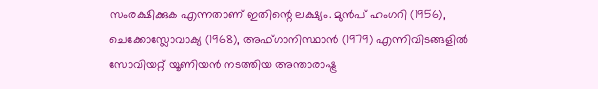സംരക്ഷിക്കുക എന്നതാണ് ഇതിന്റെ ലക്ഷ്യം. മുൻപ് ഹംഗറി (1956), ചെക്കോസ്ലോവാക്യ (1968), അഫ്ഗാനിസ്ഥാൻ (1979) എന്നിവിടങ്ങളിൽ സോവിയറ്റ് യൂണിയൻ നടത്തിയ അന്താരാഷ്ട്ര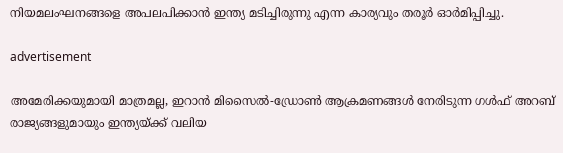നിയമലംഘനങ്ങളെ അപലപിക്കാൻ ഇന്ത്യ മടിച്ചിരുന്നു എന്ന കാര്യവും തരൂർ ഓർമിപ്പിച്ചു.

advertisement

അമേരിക്കയുമായി മാത്രമല്ല, ഇറാൻ മിസൈൽ-ഡ്രോൺ ആക്രമണങ്ങൾ നേരിടുന്ന ഗൾഫ് അറബ് രാജ്യങ്ങളുമായും ഇന്ത്യയ്ക്ക് വലിയ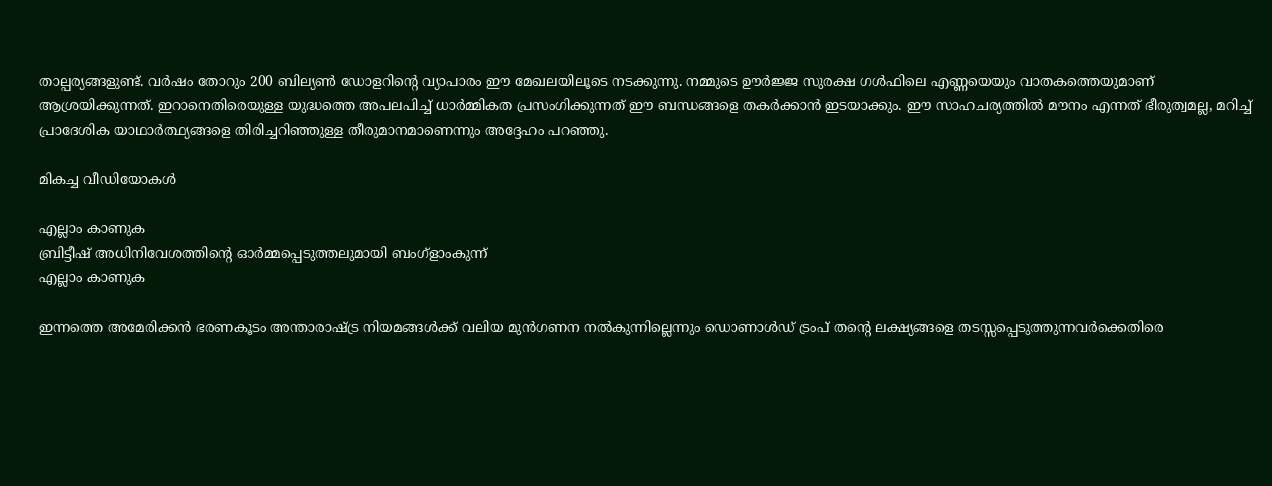താല്പര്യങ്ങളുണ്ട്. വർഷം തോറും 200 ബില്യൺ ഡോളറിന്റെ വ്യാപാരം ഈ മേഖലയിലൂടെ നടക്കുന്നു. നമ്മുടെ ഊർജ്ജ സുരക്ഷ ഗൾഫിലെ എണ്ണയെയും വാതകത്തെയുമാണ് ആശ്രയിക്കുന്നത്. ഇറാനെതിരെയുള്ള യുദ്ധത്തെ അപലപിച്ച് ധാർമ്മികത പ്രസംഗിക്കുന്നത് ഈ ബന്ധങ്ങളെ തകർക്കാൻ ഇടയാക്കും. ഈ സാഹചര്യത്തിൽ മൗനം എന്നത് ഭീരുത്വമല്ല, മറിച്ച് പ്രാദേശിക യാഥാർത്ഥ്യങ്ങളെ തിരിച്ചറിഞ്ഞുള്ള തീരുമാനമാണെന്നും അദ്ദേഹം പറഞ്ഞു.

മികച്ച വീഡിയോകൾ

എല്ലാം കാണുക
ബ്രിട്ടീഷ് അധിനിവേശത്തിൻ്റെ ഓർമ്മപ്പെടുത്തലുമായി ബംഗ്ളാംകുന്ന്
എല്ലാം കാണുക

ഇന്നത്തെ അമേരിക്കൻ ഭരണകൂടം അന്താരാഷ്ട്ര നിയമങ്ങൾക്ക് വലിയ മുൻഗണന നൽകുന്നില്ലെന്നും ഡൊണാൾഡ് ട്രംപ് തന്റെ ലക്ഷ്യങ്ങളെ തടസ്സപ്പെടുത്തുന്നവർക്കെതിരെ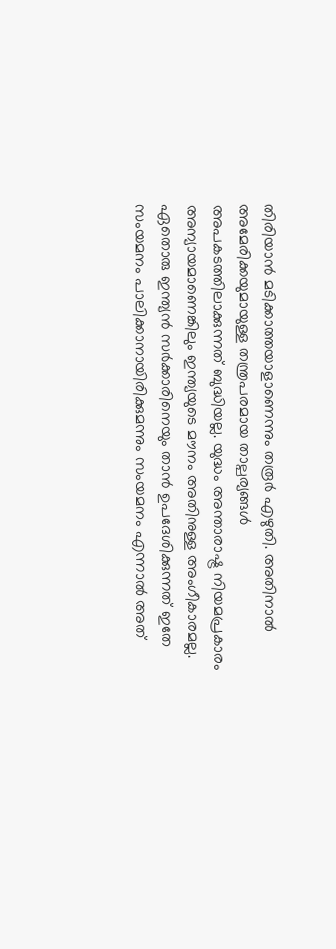തിരിയാൻ മടിക്കാത്തയാളാണെന്നും തരൂർ എഴുതി. അതിനാൽ അമേരിക്കയുമായുള്ള തന്ത്രപരമായ താല്പര്യങ്ങൾ അപകടത്തിലാക്കുന്നത് ബുദ്ധിയല്ല. യുദ്ധം അന്താരാഷ്ട്ര നിയമപ്രകാരം അന്യായമാണെങ്കിലും ഇന്ത്യയുടെ മൗനം അതിനുള്ള അംഗീകാരമല്ല. ഏതൊരു ഇന്ത്യൻ സർക്കാരിനെയും താൻ ഉപദേശിക്കുന്നത് ഇതേ സംയമനം പാലിക്കാനായിരിക്കുമന്നും സംയമനം എന്നാൽ അത്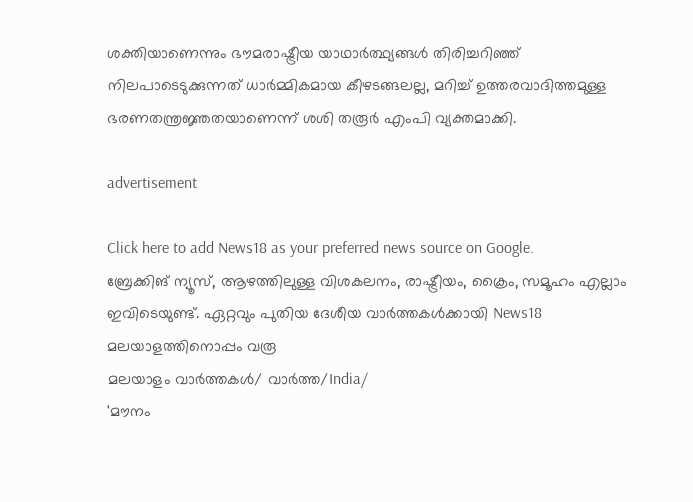ശക്തിയാണെന്നും ഭൗമരാഷ്ട്രീയ യാഥാർത്ഥ്യങ്ങൾ തിരിച്ചറിഞ്ഞ് നിലപാടെടുക്കുന്നത് ധാർമ്മികമായ കീഴടങ്ങലല്ല, മറിച്ച് ഉത്തരവാദിത്തമുള്ള ഭരണതന്ത്രജ്ഞതയാണെന്ന് ശശി തരൂർ എംപി വ്യക്തമാക്കി.

advertisement

Click here to add News18 as your preferred news source on Google.
ബ്രേക്കിങ് ന്യൂസ്, ആഴത്തിലുള്ള വിശകലനം, രാഷ്ട്രീയം, ക്രൈം, സമൂഹം എല്ലാം ഇവിടെയുണ്ട്. ഏറ്റവും പുതിയ ദേശീയ വാർത്തകൾക്കായി News18 മലയാളത്തിനൊപ്പം വരൂ
മലയാളം വാർത്തകൾ/ വാർത്ത/India/
'മൗനം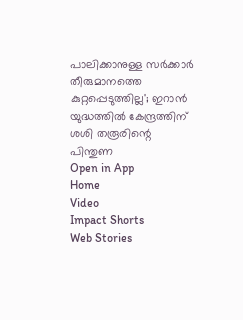പാലിക്കാനുള്ള സർക്കാർ തീരുമാനത്തെ കുറ്റപ്പെടുത്തില്ല'; ഇറാൻ യുദ്ധത്തിൽ കേന്ദ്രത്തിന് ശശി തരൂരിന്റെ പിന്തുണ
Open in App
Home
Video
Impact Shorts
Web Stories